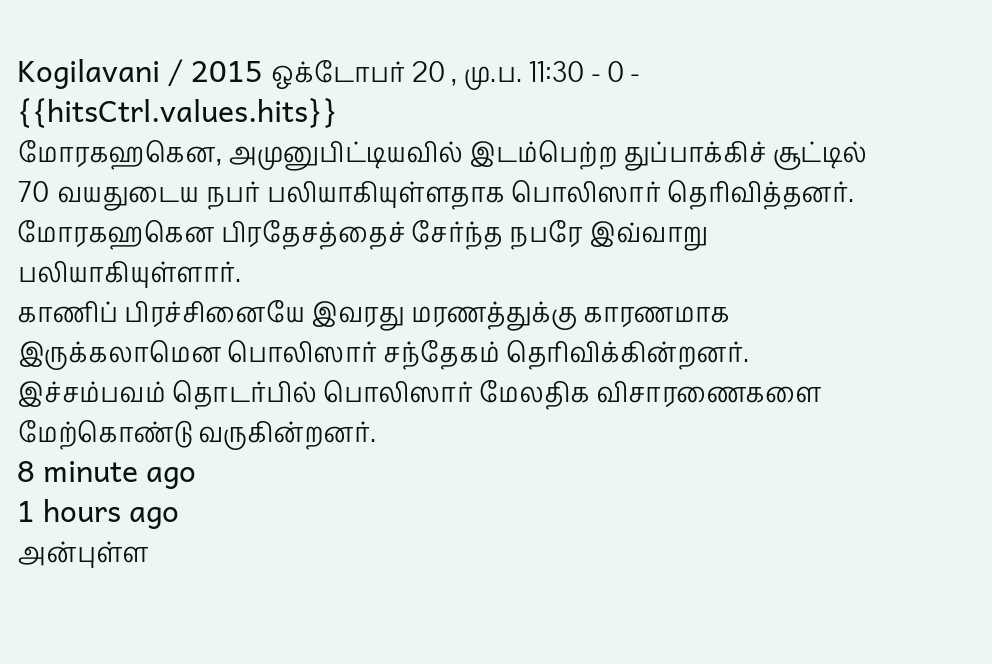Kogilavani / 2015 ஒக்டோபர் 20 , மு.ப. 11:30 - 0 - {{hitsCtrl.values.hits}}
மோரகஹகென, அமுனுபிட்டியவில் இடம்பெற்ற துப்பாக்கிச் சூட்டில் 70 வயதுடைய நபர் பலியாகியுள்ளதாக பொலிஸார் தெரிவித்தனர்.
மோரகஹகென பிரதேசத்தைச் சேர்ந்த நபரே இவ்வாறு பலியாகியுள்ளார்.
காணிப் பிரச்சினையே இவரது மரணத்துக்கு காரணமாக இருக்கலாமென பொலிஸார் சந்தேகம் தெரிவிக்கின்றனர். இச்சம்பவம் தொடர்பில் பொலிஸார் மேலதிக விசாரணைகளை மேற்கொண்டு வருகின்றனர்.
8 minute ago
1 hours ago
அன்புள்ள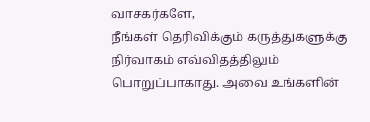வாசகர்களே,
நீங்கள் தெரிவிக்கும் கருத்துகளுக்கு நிர்வாகம் எவ்விதத்திலும் பொறுப்பாகாது. அவை உங்களின்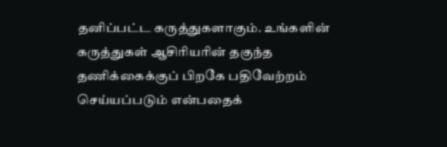தனிப்பட்ட கருத்துகளாகும். உங்களின் கருத்துகள் ஆசிரியரின் தகுந்த தணிக்கைக்குப் பிறகே பதிவேற்றம் செய்யப்படும் என்பதைக்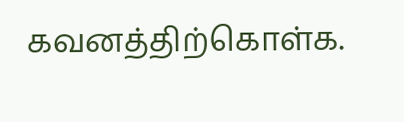கவனத்திற்கொள்க.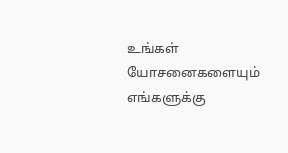உங்கள் யோசனைகளையும் எங்களுக்கு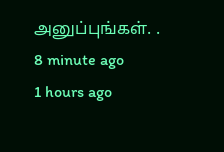அனுப்புங்கள். .
8 minute ago
1 hours ago